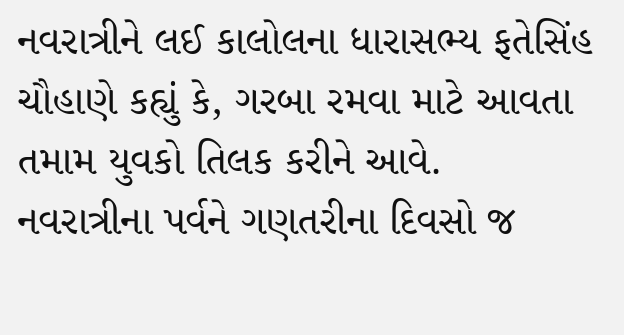નવરાત્રીને લઈ કાલોલના ધારાસભ્ય ફતેસિંહ ચૌહાણે કહ્યું કે, ગરબા રમવા માટે આવતા તમામ યુવકો તિલક કરીને આવે.
નવરાત્રીના પર્વને ગણતરીના દિવસો જ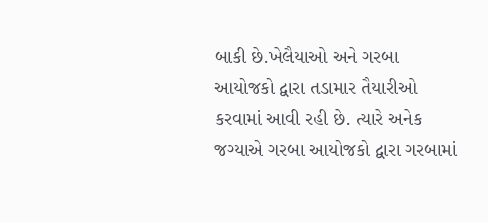બાકી છે.ખેલૈયાઓ અને ગરબા આયોજકો દ્વારા તડામાર તૈયારીઓ કરવામાં આવી રહી છે. ત્યારે અનેક જગ્યાએ ગરબા આયોજકો દ્વારા ગરબામાં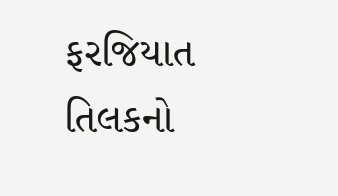ફરજિયાત તિલકનો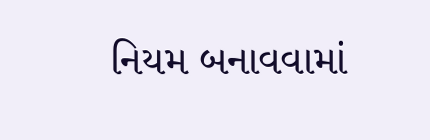નિયમ બનાવવામાં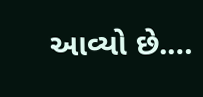આવ્યો છે.…